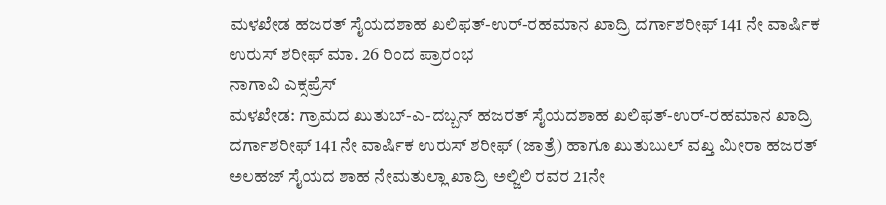ಮಳಖೇಡ ಹಜರತ್ ಸೈಯದಶಾಹ ಖಲಿಫತ್-ಉರ್-ರಹಮಾನ ಖಾದ್ರಿ ದರ್ಗಾಶರೀಫ್ 141 ನೇ ವಾರ್ಷಿಕ ಉರುಸ್ ಶರೀಫ್ ಮಾ. 26 ರಿಂದ ಪ್ರಾರಂಭ
ನಾಗಾವಿ ಎಕ್ಸಪ್ರೆಸ್
ಮಳಖೇಡ: ಗ್ರಾಮದ ಖುತುಬ್-ಎ-ದಬ್ಬನ್ ಹಜರತ್ ಸೈಯದಶಾಹ ಖಲಿಫತ್-ಉರ್-ರಹಮಾನ ಖಾದ್ರಿ ದರ್ಗಾಶರೀಫ್ 141 ನೇ ವಾರ್ಷಿಕ ಉರುಸ್ ಶರೀಫ್ (ಜಾತ್ರೆ) ಹಾಗೂ ಖುತುಬುಲ್ ವಖ್ತ ಮೀರಾ ಹಜರತ್ ಅಲಹಜ್ ಸೈಯದ ಶಾಹ ನೇಮತುಲ್ಲಾ ಖಾದ್ರಿ ಅಲ್ಜಿಲಿ ರವರ 21ನೇ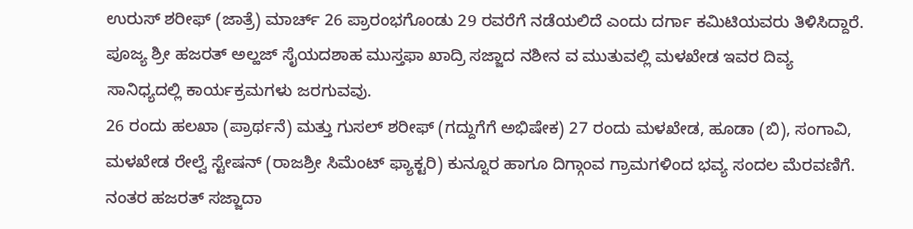ಉರುಸ್ ಶರೀಫ್ (ಜಾತ್ರೆ) ಮಾರ್ಚ್ 26 ಪ್ರಾರಂಭಗೊಂಡು 29 ರವರೆಗೆ ನಡೆಯಲಿದೆ ಎಂದು ದರ್ಗಾ ಕಮಿಟಿಯವರು ತಿಳಿಸಿದ್ದಾರೆ.
ಪೂಜ್ಯ ಶ್ರೀ ಹಜರತ್ ಅಲ್ಹಜ್ ಸೈಯದಶಾಹ ಮುಸ್ತಫಾ ಖಾದ್ರಿ ಸಜ್ಜಾದ ನಶೀನ ವ ಮುತುವಲ್ಲಿ ಮಳಖೇಡ ಇವರ ದಿವ್ಯ ಸಾನಿಧ್ಯದಲ್ಲಿ ಕಾರ್ಯಕ್ರಮಗಳು ಜರಗುವವು.
26 ರಂದು ಹಲಖಾ (ಪ್ರಾರ್ಥನೆ) ಮತ್ತು ಗುಸಲ್ ಶರೀಫ್ (ಗದ್ದುಗೆಗೆ ಅಭಿಷೇಕ) 27 ರಂದು ಮಳಖೇಡ, ಹೂಡಾ (ಬಿ), ಸಂಗಾವಿ, ಮಳಖೇಡ ರೇಲ್ವೆ ಸ್ಟೇಷನ್ (ರಾಜಶ್ರೀ ಸಿಮೆಂಟ್ ಫ್ಯಾಕ್ಟರಿ) ಕುನ್ನೂರ ಹಾಗೂ ದಿಗ್ಗಾಂವ ಗ್ರಾಮಗಳಿಂದ ಭವ್ಯ ಸಂದಲ ಮೆರವಣಿಗೆ. ನಂತರ ಹಜರತ್ ಸಜ್ಜಾದಾ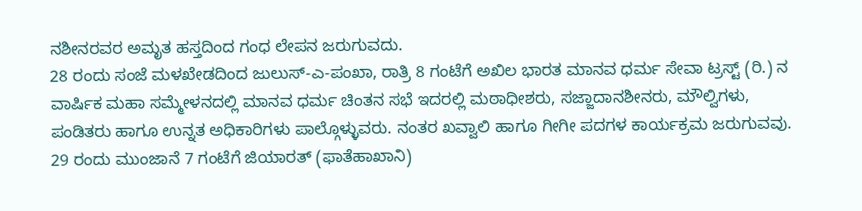ನಶೀನರವರ ಅಮೃತ ಹಸ್ತದಿಂದ ಗಂಧ ಲೇಪನ ಜರುಗುವದು.
28 ರಂದು ಸಂಜೆ ಮಳಖೇಡದಿಂದ ಜುಲುಸ್-ಎ-ಪಂಖಾ, ರಾತ್ರಿ 8 ಗಂಟೆಗೆ ಅಖಿಲ ಭಾರತ ಮಾನವ ಧರ್ಮ ಸೇವಾ ಟ್ರಸ್ಟ್ (ರಿ.) ನ ವಾರ್ಷಿಕ ಮಹಾ ಸಮ್ಮೇಳನದಲ್ಲಿ ಮಾನವ ಧರ್ಮ ಚಿಂತನ ಸಭೆ ಇದರಲ್ಲಿ ಮಠಾಧೀಶರು, ಸಜ್ಜಾದಾನಶೀನರು, ಮೌಲ್ವಿಗಳು, ಪಂಡಿತರು ಹಾಗೂ ಉನ್ನತ ಅಧಿಕಾರಿಗಳು ಪಾಲ್ಗೊಳ್ಳುವರು. ನಂತರ ಖವ್ವಾಲಿ ಹಾಗೂ ಗೀಗೀ ಪದಗಳ ಕಾರ್ಯಕ್ರಮ ಜರುಗುವವು. 29 ರಂದು ಮುಂಜಾನೆ 7 ಗಂಟೆಗೆ ಜಿಯಾರತ್ (ಫಾತೆಹಾಖಾನಿ)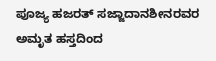ಪೂಜ್ಯ ಹಜರತ್ ಸಜ್ಜಾದಾನಶೀನರವರ ಅಮೃತ ಹಸ್ತದಿಂದ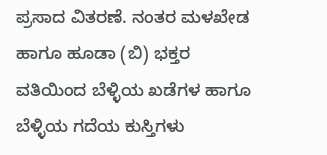ಪ್ರಸಾದ ವಿತರಣೆ. ನಂತರ ಮಳಖೇಡ ಹಾಗೂ ಹೂಡಾ (ಬಿ) ಭಕ್ತರ ವತಿಯಿಂದ ಬೆಳ್ಳಿಯ ಖಡೆಗಳ ಹಾಗೂ ಬೆಳ್ಳಿಯ ಗದೆಯ ಕುಸ್ತಿಗಳು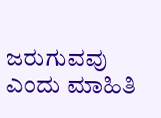ಜರುಗುವವು ಎಂದು ಮಾಹಿತಿ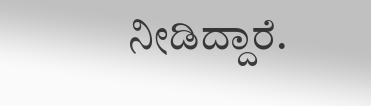ನೀಡಿದ್ದಾರೆ.